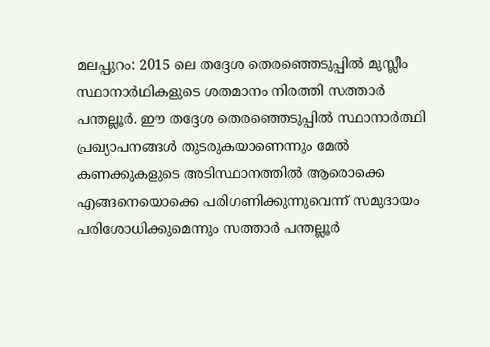മലപ്പുറം: 2015 ലെ തദ്ദേശ തെരഞ്ഞെടുപ്പിൽ മുസ്ലീം സ്ഥാനാർഥികളുടെ ശതമാനം നിരത്തി സത്താർ പന്തല്ലൂർ. ഈ തദ്ദേശ തെരഞ്ഞെടുപ്പിൽ സ്ഥാനാർത്ഥി പ്രഖ്യാപനങ്ങൾ തുടരുകയാണെന്നും മേൽ കണക്കുകളുടെ അടിസ്ഥാനത്തിൽ ആരൊക്കെ എങ്ങനെയൊക്കെ പരിഗണിക്കുന്നുവെന്ന് സമുദായം പരിശോധിക്കുമെന്നും സത്താർ പന്തല്ലൂർ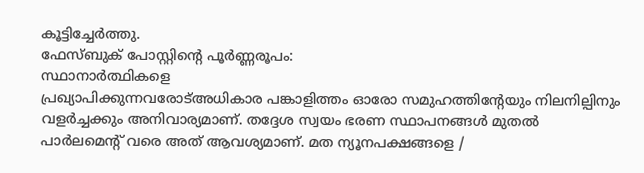കൂട്ടിച്ചേർത്തു.
ഫേസ്ബുക് പോസ്റ്റിന്റെ പൂർണ്ണരൂപം:
സ്ഥാനാർത്ഥികളെ
പ്രഖ്യാപിക്കുന്നവരോട്അധികാര പങ്കാളിത്തം ഓരോ സമുഹത്തിൻ്റേയും നിലനില്പിനും വളർച്ചക്കും അനിവാര്യമാണ്. തദ്ദേശ സ്വയം ഭരണ സ്ഥാപനങ്ങൾ മുതൽ പാർലമെൻ്റ് വരെ അത് ആവശ്യമാണ്. മത ന്യൂനപക്ഷങ്ങളെ /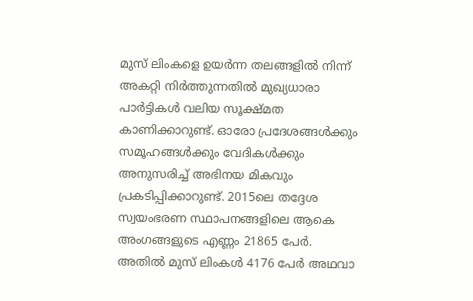മുസ് ലിംകളെ ഉയർന്ന തലങ്ങളിൽ നിന്ന് അകറ്റി നിർത്തുന്നതിൽ മുഖ്യധാരാ പാർട്ടികൾ വലിയ സൂക്ഷ്മത കാണിക്കാറുണ്ട്. ഓരോ പ്രദേശങ്ങൾക്കും സമൂഹങ്ങൾക്കും വേദികൾക്കും അനുസരിച്ച് അഭിനയ മികവും പ്രകടിപ്പിക്കാറുണ്ട്. 2015ലെ തദ്ദേശ സ്വയംഭരണ സ്ഥാപനങ്ങളിലെ ആകെ അംഗങ്ങളുടെ എണ്ണം 21865 പേർ. അതിൽ മുസ് ലിംകൾ 4176 പേർ അഥവാ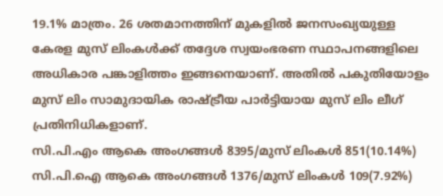19.1% മാത്രം. 26 ശതമാനത്തിന് മുകളിൽ ജനസംഖ്യയുള്ള കേരള മുസ് ലിംകൾക്ക് തദ്ദേശ സ്വയംഭരണ സ്ഥാപനങ്ങളിലെ അധികാര പങ്കാളിത്തം ഇങ്ങനെയാണ്. അതിൽ പകുതിയോളം മുസ് ലിം സാമുദായിക രാഷ്ട്രീയ പാർട്ടിയായ മുസ് ലിം ലീഗ് പ്രതിനിധികളാണ്.
സി.പി.എം ആകെ അംഗങ്ങൾ 8395/മുസ് ലിംകൾ 851(10.14%)
സി.പി.ഐ ആകെ അംഗങ്ങൾ 1376/മുസ് ലിംകൾ 109(7.92%)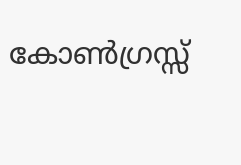കോൺഗ്രസ്സ്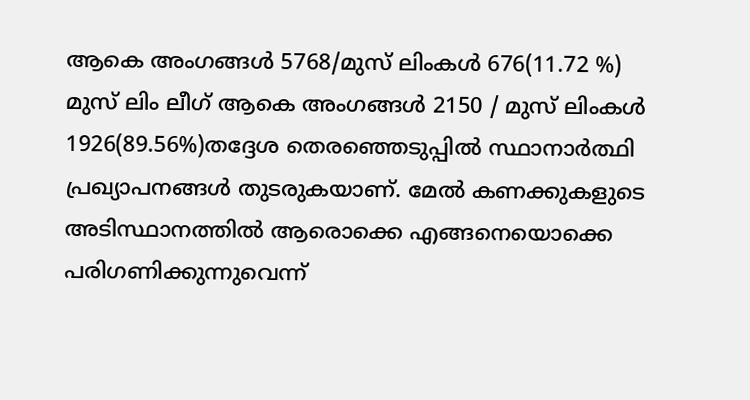ആകെ അംഗങ്ങൾ 5768/മുസ് ലിംകൾ 676(11.72 %)
മുസ് ലിം ലീഗ് ആകെ അംഗങ്ങൾ 2150 / മുസ് ലിംകൾ 1926(89.56%)തദ്ദേശ തെരഞ്ഞെടുപ്പിൽ സ്ഥാനാർത്ഥി പ്രഖ്യാപനങ്ങൾ തുടരുകയാണ്. മേൽ കണക്കുകളുടെ അടിസ്ഥാനത്തിൽ ആരൊക്കെ എങ്ങനെയൊക്കെ പരിഗണിക്കുന്നുവെന്ന്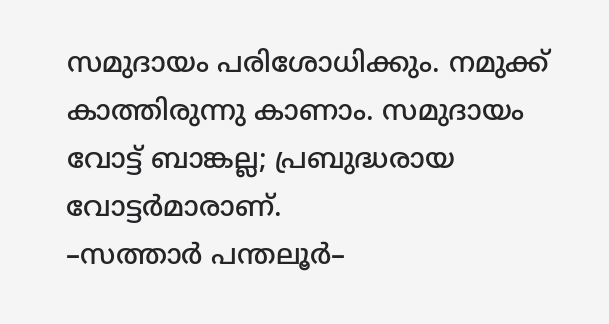സമുദായം പരിശോധിക്കും. നമുക്ക് കാത്തിരുന്നു കാണാം. സമുദായം വോട്ട് ബാങ്കല്ല; പ്രബുദ്ധരായ വോട്ടർമാരാണ്.
–സത്താർ പന്തലൂർ–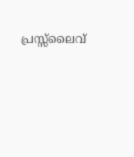പ്രസ്സ്ലൈവ്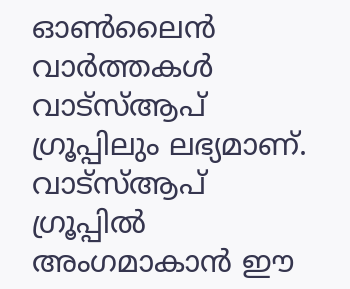ഓൺലൈൻ വാർത്തകൾ വാട്സ്ആപ് ഗ്രൂപ്പിലും ലഭ്യമാണ്. വാട്സ്ആപ് ഗ്രൂപ്പിൽ അംഗമാകാൻ ഈ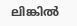ലിങ്കിൽ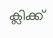ക്ലിക്ക്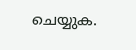ചെയ്യുക.